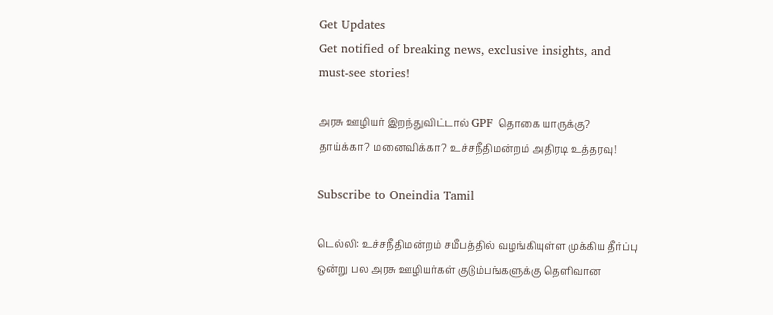Get Updates
Get notified of breaking news, exclusive insights, and must-see stories!

அரசு ஊழியர் இறந்துவிட்டால் GPF தொகை யாருக்கு? தாய்க்கா? மனைவிக்கா? உச்சநீதிமன்றம் அதிரடி உத்தரவு!

Subscribe to Oneindia Tamil

டெல்லி: உச்சநீதிமன்றம் சமீபத்தில் வழங்கியுள்ள முக்கிய தீர்ப்பு ஒன்று பல அரசு ஊழியர்கள் குடும்பங்களுக்கு தெளிவான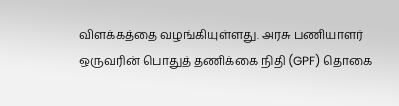விளக்கத்தை வழங்கியுள்ளது. அரசு பணியாளர் ஒருவரின் பொதுத் தணிக்கை நிதி (GPF) தொகை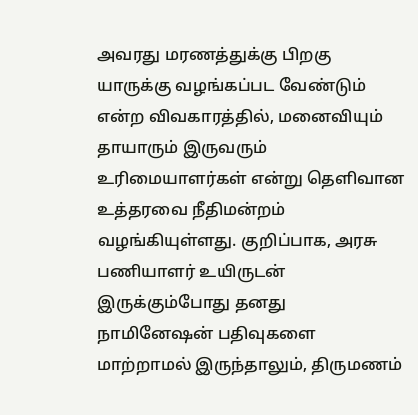அவரது மரணத்துக்கு பிறகு யாருக்கு வழங்கப்பட வேண்டும் என்ற விவகாரத்தில், மனைவியும் தாயாரும் இருவரும் உரிமையாளர்கள் என்று தெளிவான உத்தரவை நீதிமன்றம் வழங்கியுள்ளது. குறிப்பாக, அரசு பணியாளர் உயிருடன் இருக்கும்போது தனது நாமினேஷன் பதிவுகளை மாற்றாமல் இருந்தாலும், திருமணம்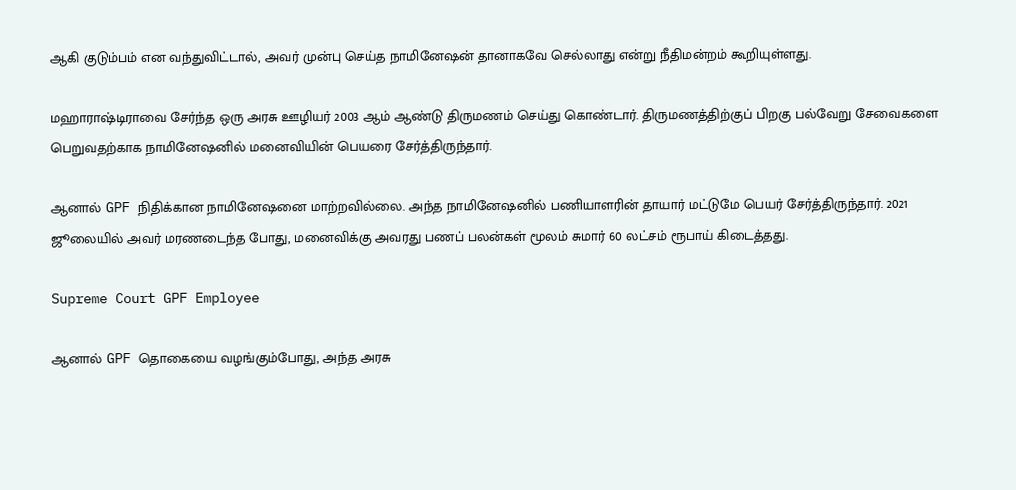ஆகி குடும்பம் என வந்துவிட்டால், அவர் முன்பு செய்த நாமினேஷன் தானாகவே செல்லாது என்று நீதிமன்றம் கூறியுள்ளது.

மஹாராஷ்டிராவை சேர்ந்த ஒரு அரசு ஊழியர் 2003 ஆம் ஆண்டு திருமணம் செய்து கொண்டார். திருமணத்திற்குப் பிறகு பல்வேறு சேவைகளை பெறுவதற்காக நாமினேஷனில் மனைவியின் பெயரை சேர்த்திருந்தார்.

ஆனால் GPF நிதிக்கான நாமினேஷனை மாற்றவில்லை. அந்த நாமினேஷனில் பணியாளரின் தாயார் மட்டுமே பெயர் சேர்த்திருந்தார். 2021 ஜூலையில் அவர் மரணடைந்த போது, மனைவிக்கு அவரது பணப் பலன்கள் மூலம் சுமார் 60 லட்சம் ரூபாய் கிடைத்தது.

Supreme Court GPF Employee

ஆனால் GPF தொகையை வழங்கும்போது, அந்த அரசு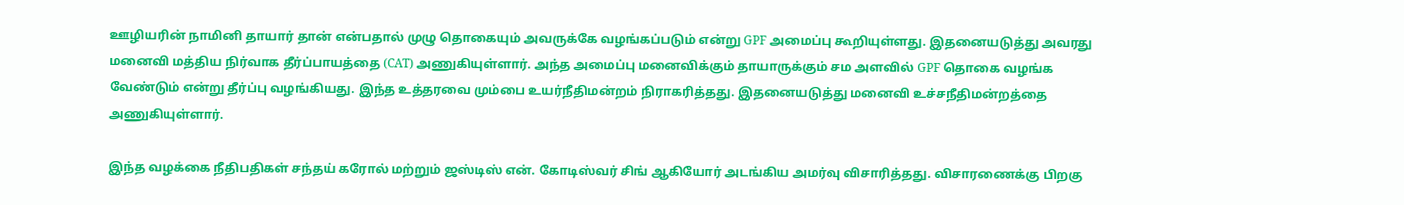ஊழியரின் நாமினி தாயார் தான் என்பதால் முழு தொகையும் அவருக்கே வழங்கப்படும் என்று GPF அமைப்பு கூறியுள்ளது. இதனையடுத்து அவரது மனைவி மத்திய நிர்வாக தீர்ப்பாயத்தை (CAT) அணுகியுள்ளார். அந்த அமைப்பு மனைவிக்கும் தாயாருக்கும் சம அளவில் GPF தொகை வழங்க வேண்டும் என்று தீர்ப்பு வழங்கியது. இந்த உத்தரவை மும்பை உயர்நீதிமன்றம் நிராகரித்தது. இதனையடுத்து மனைவி உச்சநீதிமன்றத்தை அணுகியுள்ளார்.

இந்த வழக்கை நீதிபதிகள் சந்தய் கரோல் மற்றும் ஜஸ்டிஸ் என். கோடிஸ்வர் சிங் ஆகியோர் அடங்கிய அமர்வு விசாரித்தது. விசாரணைக்கு பிறகு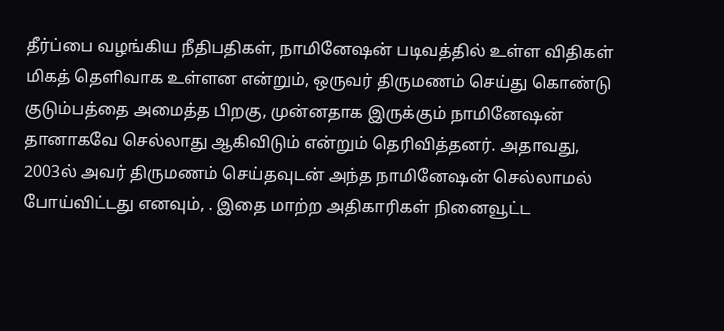தீர்ப்பை வழங்கிய நீதிபதிகள், நாமினேஷன் படிவத்தில் உள்ள விதிகள் மிகத் தெளிவாக உள்ளன என்றும், ஒருவர் திருமணம் செய்து கொண்டு குடும்பத்தை அமைத்த பிறகு, முன்னதாக இருக்கும் நாமினேஷன் தானாகவே செல்லாது ஆகிவிடும் என்றும் தெரிவித்தனர். அதாவது, 2003ல் அவர் திருமணம் செய்தவுடன் அந்த நாமினேஷன் செல்லாமல் போய்விட்டது எனவும், . இதை மாற்ற அதிகாரிகள் நினைவூட்ட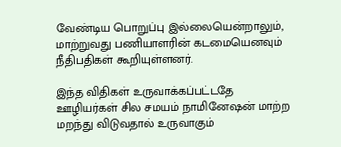வேண்டிய பொறுப்பு இல்லையென்றாலும், மாற்றுவது பணியாளரின் கடமையெனவும் நீதிபதிகள் கூறியுள்ளனர்.

இந்த விதிகள் உருவாக்கப்பட்டதே ஊழியர்கள் சில சமயம் நாமினேஷன் மாற்ற மறந்து விடுவதால் உருவாகும்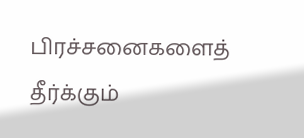பிரச்சனைகளைத் தீர்க்கும்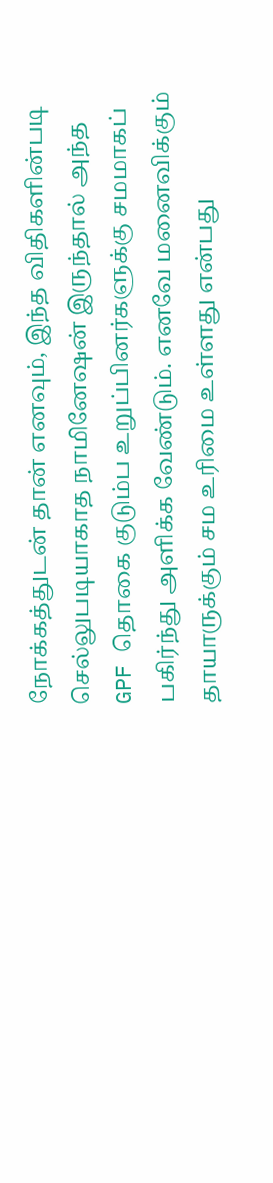நோக்கத்துடன் தான் எனவும், இந்த விதிகளின்படி செல்லுபடியாகாத நாமினேஷன் இருந்தால் அந்த GPF தொகை குடும்ப உறுப்பினர்களுக்கு சமமாகப் பகிர்ந்து அளிக்க வேண்டும். எனவே மனைவிக்கும் தாயாருக்கும் சம உரிமை உள்ளது என்பது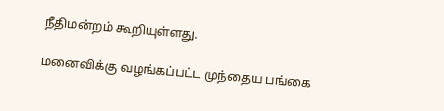நீதிமன்றம் கூறியுள்ளது.

மனைவிக்கு வழங்கப்பட்ட முந்தைய பங்கை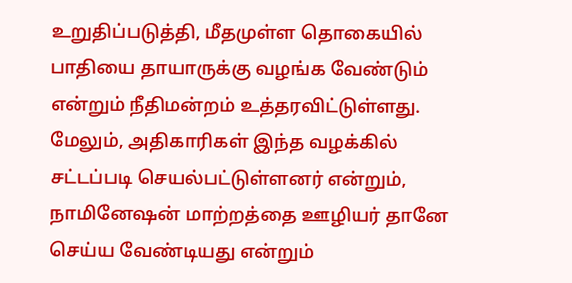உறுதிப்படுத்தி, மீதமுள்ள தொகையில் பாதியை தாயாருக்கு வழங்க வேண்டும் என்றும் நீதிமன்றம் உத்தரவிட்டுள்ளது. மேலும், அதிகாரிகள் இந்த வழக்கில் சட்டப்படி செயல்பட்டுள்ளனர் என்றும், நாமினேஷன் மாற்றத்தை ஊழியர் தானே செய்ய வேண்டியது என்றும்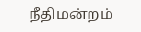நீதிமன்றம்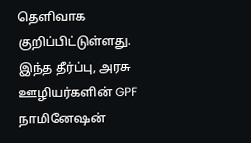தெளிவாக குறிப்பிட்டுள்ளது. இந்த தீர்ப்பு, அரசு ஊழியர்களின் GPF நாமினேஷன்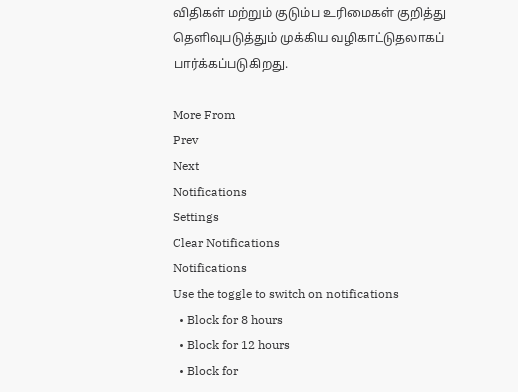விதிகள் மற்றும் குடும்ப உரிமைகள் குறித்து தெளிவுபடுத்தும் முக்கிய வழிகாட்டுதலாகப் பார்க்கப்படுகிறது.

More From
Prev
Next
Notifications
Settings
Clear Notifications
Notifications
Use the toggle to switch on notifications
  • Block for 8 hours
  • Block for 12 hours
  • Block for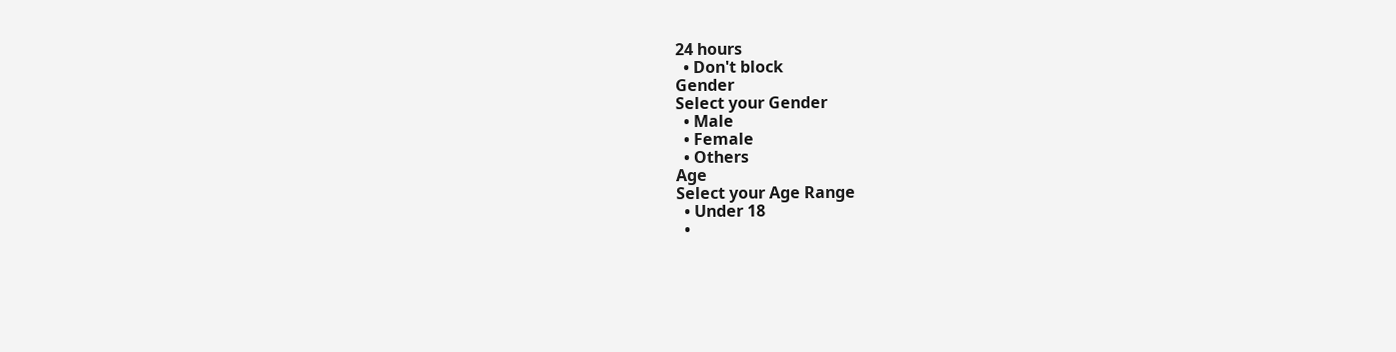24 hours
  • Don't block
Gender
Select your Gender
  • Male
  • Female
  • Others
Age
Select your Age Range
  • Under 18
  •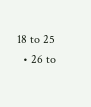18 to 25
  • 26 to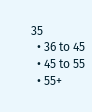35
  • 36 to 45
  • 45 to 55
  • 55+